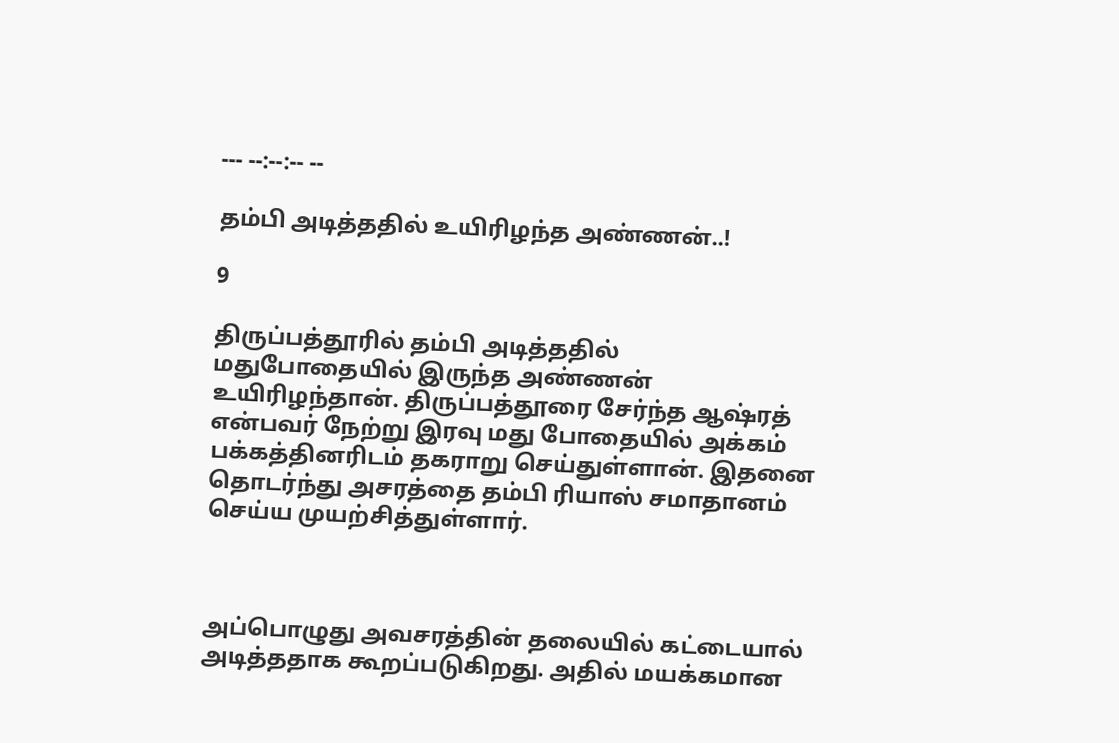--- --:--:-- --

தம்பி அடித்ததில் உயிரிழந்த அண்ணன்..!

9

திருப்பத்தூரில் தம்பி அடித்ததில் மதுபோதையில் இருந்த அண்ணன் உயிரிழந்தான். திருப்பத்தூரை சேர்ந்த ஆஷ்ரத் என்பவர் நேற்று இரவு மது போதையில் அக்கம் பக்கத்தினரிடம் தகராறு செய்துள்ளான். இதனை தொடர்ந்து அசரத்தை தம்பி ரியாஸ் சமாதானம் செய்ய முயற்சித்துள்ளார்.



அப்பொழுது அவசரத்தின் தலையில் கட்டையால் அடித்ததாக கூறப்படுகிறது. அதில் மயக்கமான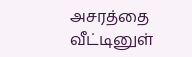அசரத்தை வீட்டினுள்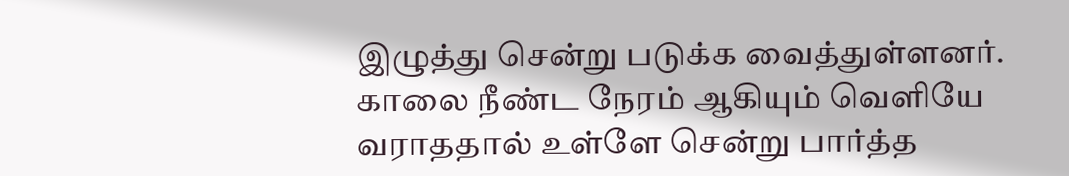இழுத்து சென்று படுக்க வைத்துள்ளனர். காலை நீண்ட நேரம் ஆகியும் வெளியே வராததால் உள்ளே சென்று பார்த்த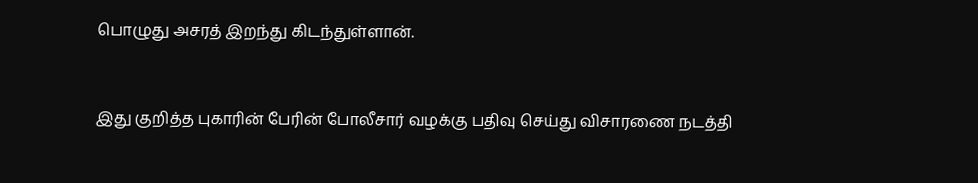பொழுது அசரத் இறந்து கிடந்துள்ளான்.



இது குறித்த புகாரின் பேரின் போலீசார் வழக்கு பதிவு செய்து விசாரணை நடத்தி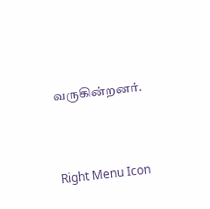வருகின்றனர்.



Right Menu Icon